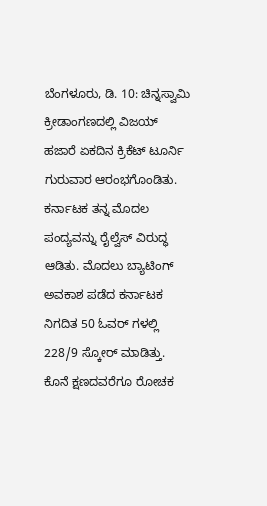ಬೆಂಗಳೂರು, ಡಿ. 10: ಚಿನ್ನಸ್ವಾಮಿ ಕ್ರೀಡಾಂಗಣದಲ್ಲಿ ವಿಜಯ್ ಹಜಾರೆ ಏಕದಿನ ಕ್ರಿಕೆಟ್ ಟೂರ್ನಿ ಗುರುವಾರ ಆರಂಭಗೊಂಡಿತು. ಕರ್ನಾಟಕ ತನ್ನ ಮೊದಲ ಪಂದ್ಯವನ್ನು ರೈಲ್ವೆಸ್ ವಿರುದ್ಧ ಆಡಿತು. ಮೊದಲು ಬ್ಯಾಟಿಂಗ್ ಅವಕಾಶ ಪಡೆದ ಕರ್ನಾಟಕ ನಿಗದಿತ 50 ಓವರ್ ಗಳಲ್ಲಿ 228/9 ಸ್ಕೋರ್ ಮಾಡಿತ್ತು. ಕೊನೆ ಕ್ಷಣದವರೆಗೂ ರೋಚಕ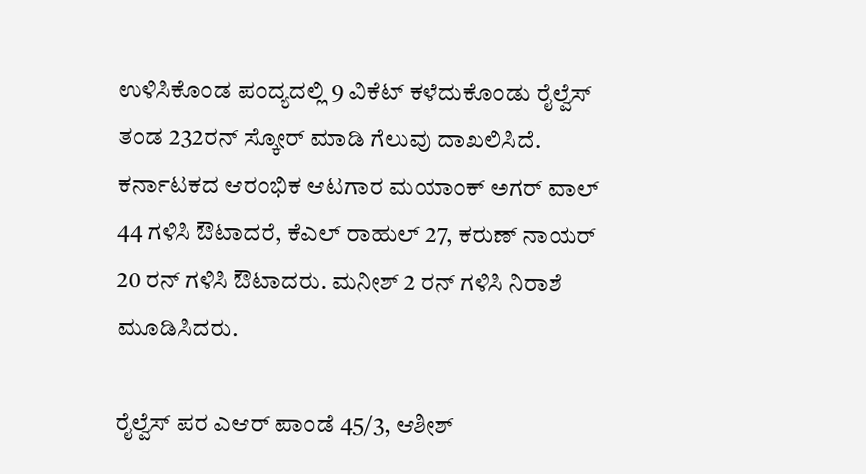ಉಳಿಸಿಕೊಂಡ ಪಂದ್ಯದಲ್ಲಿ 9 ವಿಕೆಟ್ ಕಳೆದುಕೊಂಡು ರೈಲ್ವೆಸ್ ತಂಡ 232ರನ್ ಸ್ಕೋರ್ ಮಾಡಿ ಗೆಲುವು ದಾಖಲಿಸಿದೆ.
ಕರ್ನಾಟಕದ ಆರಂಭಿಕ ಆಟಗಾರ ಮಯಾಂಕ್ ಅಗರ್ ವಾಲ್ 44 ಗಳಿಸಿ ಔಟಾದರೆ, ಕೆಎಲ್ ರಾಹುಲ್ 27, ಕರುಣ್ ನಾಯರ್ 20 ರನ್ ಗಳಿಸಿ ಔಟಾದರು. ಮನೀಶ್ 2 ರನ್ ಗಳಿಸಿ ನಿರಾಶೆ ಮೂಡಿಸಿದರು.

ರೈಲ್ವೆಸ್ ಪರ ಎಆರ್ ಪಾಂಡೆ 45/3, ಆಶೀಶ್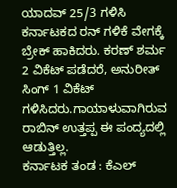ಯಾದವ್ 25/3 ಗಳಿಸಿ ಕರ್ನಾಟಕದ ರನ್ ಗಳಿಕೆ ವೇಗಕ್ಕೆ ಬ್ರೇಕ್ ಹಾಕಿದರು. ಕರಣ್ ಶರ್ಮ 2 ವಿಕೆಟ್ ಪಡೆದರೆ, ಅನುರೀತ್ ಸಿಂಗ್ 1 ವಿಕೆಟ್ ಗಳಿಸಿದರು.ಗಾಯಾಳುವಾಗಿರುವ ರಾಬಿನ್ ಉತ್ತಪ್ಪ ಈ ಪಂದ್ಯದಲ್ಲಿ ಆಡುತ್ತಿಲ್ಲ.
ಕರ್ನಾಟಕ ತಂಡ : ಕೆಎಲ್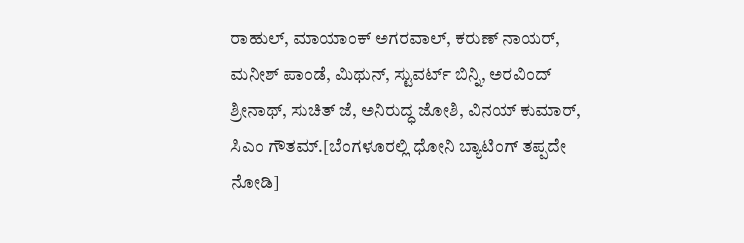ರಾಹುಲ್, ಮಾಯಾಂಕ್ ಅಗರವಾಲ್, ಕರುಣ್ ನಾಯರ್, ಮನೀಶ್ ಪಾಂಡೆ, ಮಿಥುನ್, ಸ್ಟುವರ್ಟ್ ಬಿನ್ನಿ, ಅರವಿಂದ್ ಶ್ರೀನಾಥ್, ಸುಚಿತ್ ಜೆ, ಅನಿರುದ್ಧ ಜೋಶಿ, ವಿನಯ್ ಕುಮಾರ್, ಸಿಎಂ ಗೌತಮ್.[ಬೆಂಗಳೂರಲ್ಲಿ ಧೋನಿ ಬ್ಯಾಟಿಂಗ್ ತಪ್ಪದೇ ನೋಡಿ]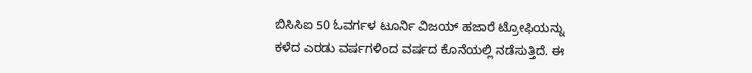ಬಿಸಿಸಿಐ 50 ಓವರ್ಗಳ ಟೂರ್ನಿ ವಿಜಯ್ ಹಜಾರೆ ಟ್ರೋಫಿಯನ್ನು ಕಳೆದ ಎರಡು ವರ್ಷಗಳಿಂದ ವರ್ಷದ ಕೊನೆಯಲ್ಲಿ ನಡೆಸುತ್ತಿದೆ. ಈ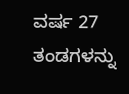ವರ್ಷ 27 ತಂಡಗಳನ್ನು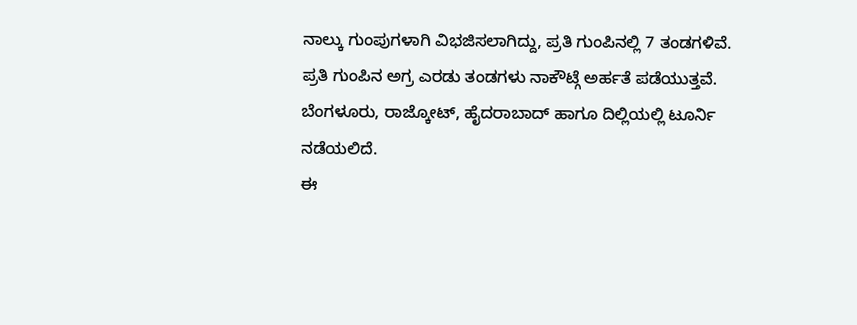ನಾಲ್ಕು ಗುಂಪುಗಳಾಗಿ ವಿಭಜಿಸಲಾಗಿದ್ದು, ಪ್ರತಿ ಗುಂಪಿನಲ್ಲಿ 7 ತಂಡಗಳಿವೆ. ಪ್ರತಿ ಗುಂಪಿನ ಅಗ್ರ ಎರಡು ತಂಡಗಳು ನಾಕೌಟ್ಗೆ ಅರ್ಹತೆ ಪಡೆಯುತ್ತವೆ. ಬೆಂಗಳೂರು, ರಾಜ್ಕೋಟ್, ಹೈದರಾಬಾದ್ ಹಾಗೂ ದಿಲ್ಲಿಯಲ್ಲಿ ಟೂರ್ನಿ ನಡೆಯಲಿದೆ.
ಈ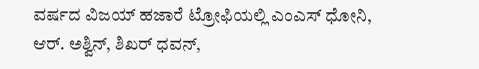ವರ್ಷದ ವಿಜಯ್ ಹಜಾರೆ ಟ್ರೋಫಿಯಲ್ಲಿ ಎಂಎಸ್ ಧೋನಿ, ಆರ್. ಅಶ್ವಿನ್, ಶಿಖರ್ ಧವನ್,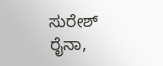ಸುರೇಶ್ ರೈನಾ,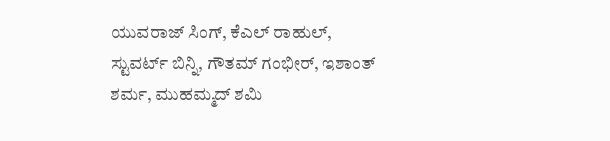ಯುವರಾಜ್ ಸಿಂಗ್, ಕೆಎಲ್ ರಾಹುಲ್, ಸ್ಟುವರ್ಟ್ ಬಿನ್ನಿ, ಗೌತಮ್ ಗಂಭೀರ್, ಇಶಾಂತ್ ಶರ್ಮ, ಮುಹಮ್ಮದ್ ಶಮಿ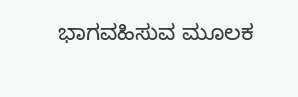ಭಾಗವಹಿಸುವ ಮೂಲಕ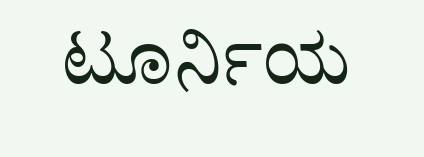ಟೂರ್ನಿಯ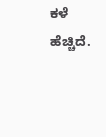ಕಳೆ ಹೆಚ್ಚಿದೆ.